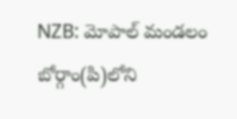NZB: మోపాల్ మండలం బోర్గాం(పి)లోని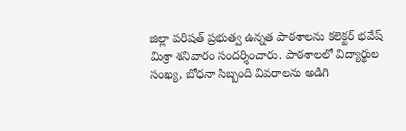జిల్లా పరిషత్ ప్రభుత్వ ఉన్నత పాఠశాలను కలెక్టర్ భవేష్ మిశ్రా శనివారం సందర్శించారు. పాఠశాలలో విద్యార్థుల సంఖ్య, బోధనా సిబ్బంది వివరాలను అడిగి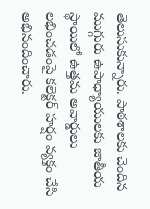తెలుసుకున్నారు. పాఠశాలకు చెందిన ముగ్గురు ఉపాధ్యాయులకు జాతీయ స్థాయిలో ఉత్తమ అవార్డులు లభించడంపై కలెక్టర్ హర్షం వ్యక్తం చేసి అభినందించారు.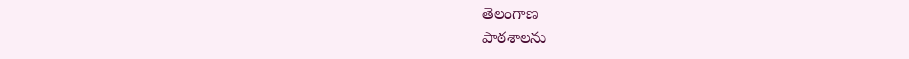తెలంగాణ
పాఠశాలను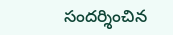సందర్శించిన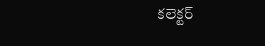కలెక్టర్